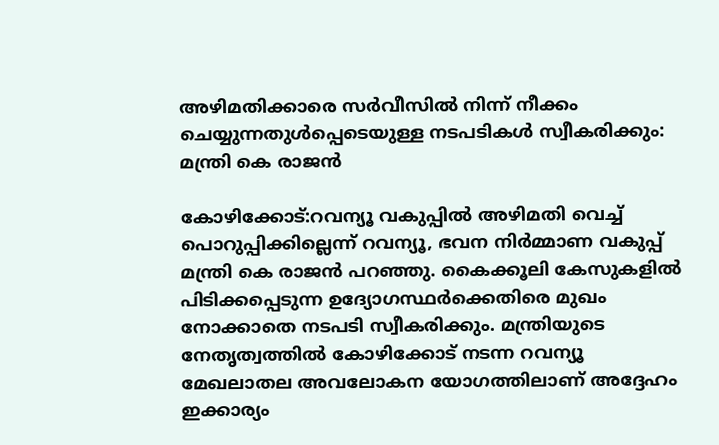അഴിമതിക്കാരെ സര്‍വീസില്‍ നിന്ന് നീക്കം ചെയ്യുന്നതുള്‍പ്പെടെയുള്ള നടപടികള്‍ സ്വീകരിക്കും: മന്ത്രി കെ രാജന്‍

കോഴിക്കോട്:റവന്യൂ വകുപ്പില്‍ അഴിമതി വെച്ച് പൊറുപ്പിക്കില്ലെന്ന് റവന്യൂ, ഭവന നിര്‍മ്മാണ വകുപ്പ് മന്ത്രി കെ രാജന്‍ പറഞ്ഞു. കൈക്കൂലി കേസുകളില്‍ പിടിക്കപ്പെടുന്ന ഉദ്യോഗസ്ഥര്‍ക്കെതിരെ മുഖം നോക്കാതെ നടപടി സ്വീകരിക്കും. മന്ത്രിയുടെ നേതൃത്വത്തില്‍ കോഴിക്കോട് നടന്ന റവന്യൂ മേഖലാതല അവലോകന യോഗത്തിലാണ് അദ്ദേഹം ഇക്കാര്യം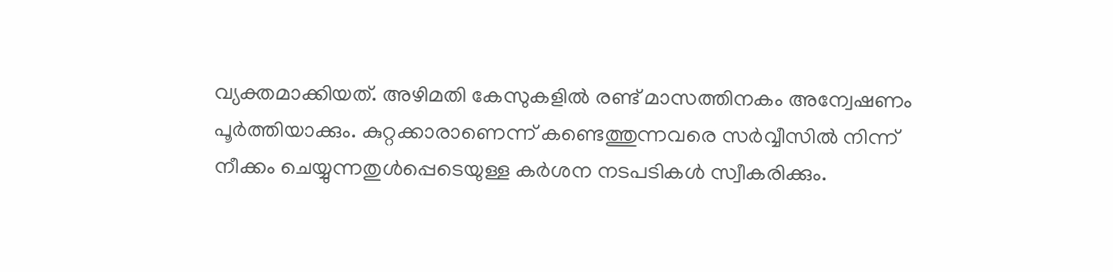വ്യക്തമാക്കിയത്. അഴിമതി കേസുകളില്‍ രണ്ട് മാസത്തിനകം അന്വേഷണം പൂര്‍ത്തിയാക്കും. കുറ്റക്കാരാണെന്ന് കണ്ടെത്തുന്നവരെ സര്‍വ്വീസില്‍ നിന്ന് നീക്കം ചെയ്യുന്നതുള്‍പ്പെടെയുള്ള കര്‍ശന നടപടികള്‍ സ്വീകരിക്കും.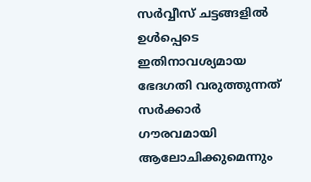സര്‍വ്വീസ് ചട്ടങ്ങളില്‍ ഉള്‍പ്പെടെ ഇതിനാവശ്യമായ ഭേദഗതി വരുത്തുന്നത് സര്‍ക്കാര്‍ ഗൗരവമായി ആലോചിക്കുമെന്നും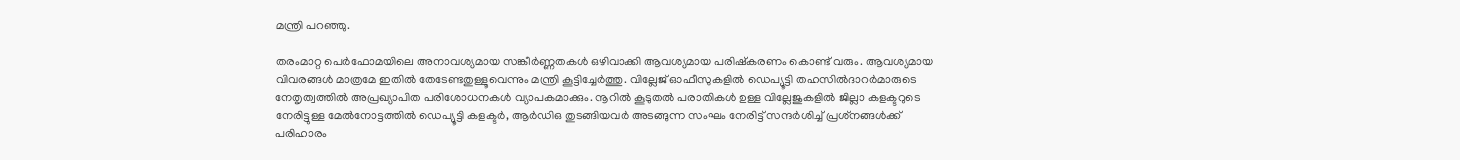മന്ത്രി പറഞ്ഞു.

തരംമാറ്റ പെര്‍ഫോമയിലെ അനാവശ്യമായ സങ്കീര്‍ണ്ണതകള്‍ ഒഴിവാക്കി ആവശ്യമായ പരിഷ്‌കരണം കൊണ്ട് വരും. ആവശ്യമായ വിവരങ്ങള്‍ മാത്രമേ ഇതില്‍ തേടേണ്ടതുള്ളൂവെന്നും മന്ത്രി കൂട്ടിച്ചേര്‍ത്തു. വില്ലേജ് ഓഫീസുകളില്‍ ഡെപ്യൂട്ടി തഹസില്‍ദാറര്‍മാരുടെ നേതൃത്വത്തില്‍ അപ്രഖ്യാപിത പരിശോധനകള്‍ വ്യാപകമാക്കും. നൂറില്‍ കൂടുതല്‍ പരാതികള്‍ ഉള്ള വില്ലേജുകളില്‍ ജില്ലാ കളക്ടറുടെ നേരിട്ടുള്ള മേല്‍നോട്ടത്തില്‍ ഡെപ്യൂട്ടി കളക്ടര്‍, ആര്‍ഡിഒ തുടങ്ങിയവര്‍ അടങ്ങുന്ന സംഘം നേരിട്ട് സന്ദര്‍ശിച്ച് പ്രശ്‌നങ്ങള്‍ക്ക് പരിഹാരം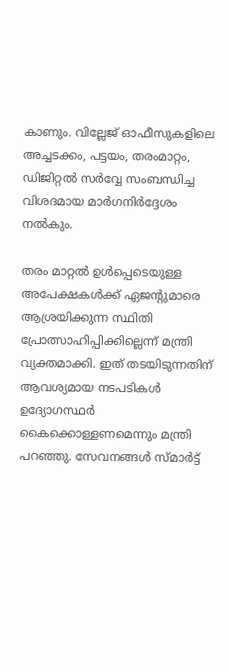കാണും. വില്ലേജ് ഓഫീസുകളിലെ അച്ചടക്കം, പട്ടയം, തരംമാറ്റം, ഡിജിറ്റല്‍ സര്‍വ്വേ സംബന്ധിച്ച വിശദമായ മാര്‍ഗനിര്‍ദ്ദേശം നല്‍കും.

തരം മാറ്റല്‍ ഉള്‍പ്പെടെയുള്ള അപേക്ഷകള്‍ക്ക് ഏജന്റുമാരെ ആശ്രയിക്കുന്ന സ്ഥിതി പ്രോത്സാഹിപ്പിക്കില്ലെന്ന് മന്ത്രി വ്യക്തമാക്കി. ഇത് തടയിടുന്നതിന് ആവശ്യമായ നടപടികള്‍ ഉദ്യോഗസ്ഥര്‍ കൈക്കൊള്ളണമെന്നും മന്ത്രി പറഞ്ഞു. സേവനങ്ങള്‍ സ്മാര്‍ട്ട്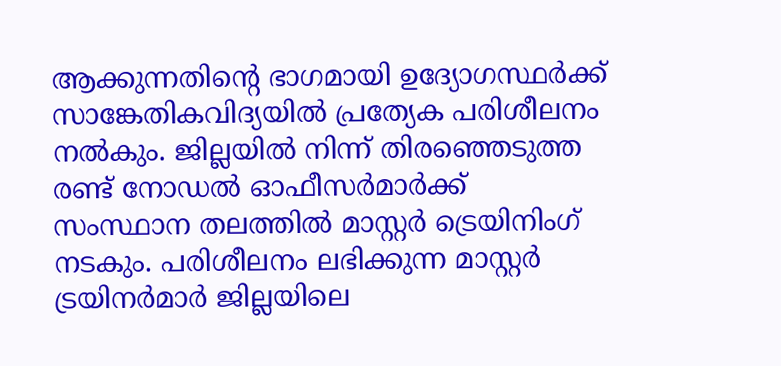ആക്കുന്നതിന്റെ ഭാഗമായി ഉദ്യോഗസ്ഥര്‍ക്ക് സാങ്കേതികവിദ്യയില്‍ പ്രത്യേക പരിശീലനം നല്‍കും. ജില്ലയില്‍ നിന്ന് തിരഞ്ഞെടുത്ത രണ്ട് നോഡല്‍ ഓഫീസര്‍മാര്‍ക്ക് സംസ്ഥാന തലത്തില്‍ മാസ്റ്റര്‍ ട്രെയിനിംഗ് നടകും. പരിശീലനം ലഭിക്കുന്ന മാസ്റ്റര്‍ ട്രയിനര്‍മാര്‍ ജില്ലയിലെ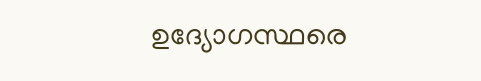ഉദ്യോഗസ്ഥരെ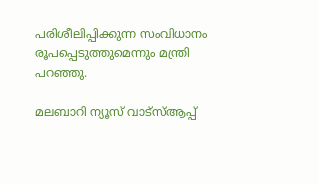പരിശീലിപ്പിക്കുന്ന സംവിധാനം രൂപപ്പെടുത്തുമെന്നും മന്ത്രി പറഞ്ഞു.

മലബാറി ന്യൂസ് വാട്‌സ്ആപ്പ്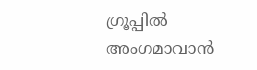ഗ്രൂപ്പില്‍ അംഗമാവാന്‍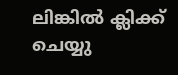ലിങ്കില്‍ ക്ലിക്ക് ചെയ്യു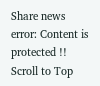Share news
error: Content is protected !!
Scroll to Top